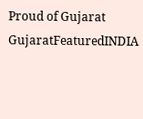Proud of Gujarat
GujaratFeaturedINDIA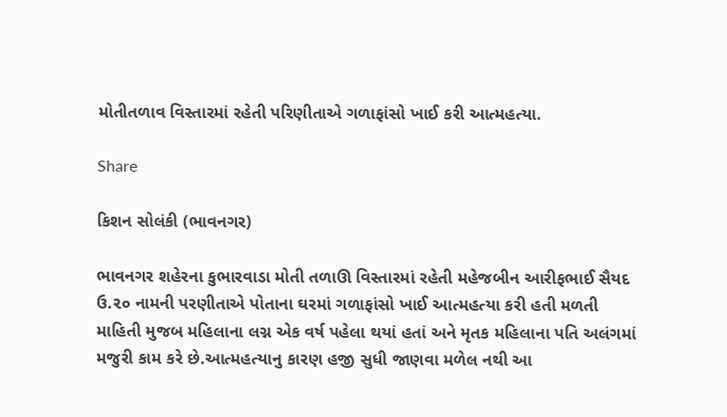મોતીતળાવ વિસ્તારમાં રહેતી પરિણીતાએ ગળાફાંસો ખાઈ કરી આત્મહત્યા.

Share

કિશન સોલંકી (ભાવનગર)

ભાવનગર શહેરના કુભારવાડા મોતી તળાઊ વિસ્તારમાં રહેતી મહેજબીન આરીફભાઈ સૈયદ ઉ.૨૦ નામની પરણીતાએ પોતાના ઘરમાં ગળાફાંસો ખાઈ આત્મહત્યા કરી હતી મળતી માહિતી મુજબ મહિલાના લગ્ન એક વર્ષ પહેલા થયાં હતાં અને મૃતક મહિલાના પતિ અલંગમાં મજુરી કામ કરે છે.આત્મહત્યાનુ કારણ હજી સુધી જાણવા મળેલ નથી આ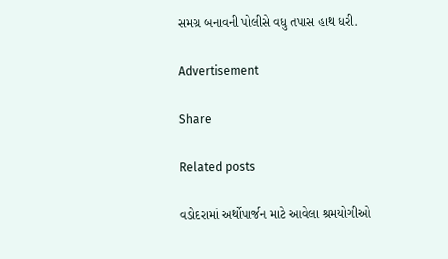સમગ્ર બનાવની પોલીસે વધુ તપાસ હાથ ધરી.

Advertisement

Share

Related posts

વડોદરામાં અર્થોપાર્જન માટે આવેલા શ્રમયોગીઓ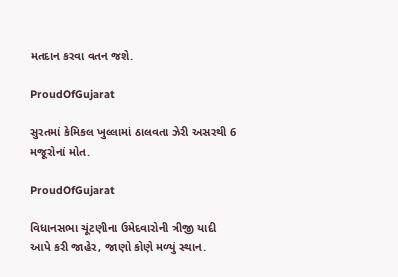મતદાન કરવા વતન જશે.

ProudOfGujarat

સુરતમાં કેમિકલ ખુલ્લામાં ઠાલવતા ઝેરી અસરથી 6 મજૂરોનાં મોત.

ProudOfGujarat

વિધાનસભા ચૂંટણીના ઉમેદવારોની ત્રીજી યાદી આપે કરી જાહેર, જાણો કોણે મળ્યું સ્થાન.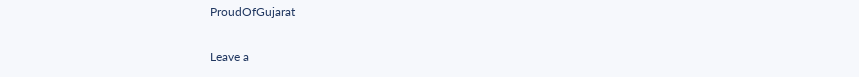ProudOfGujarat

Leave a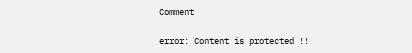Comment

error: Content is protected !!